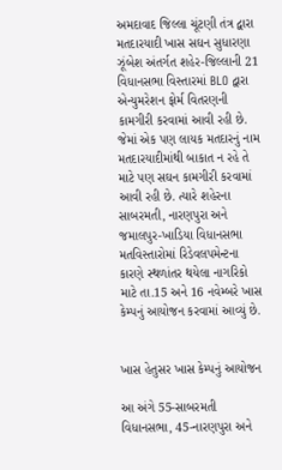અમદાવાદ જિલ્લા ચૂંટણી તંત્ર દ્વારા મતદારયાદી ખાસ સઘન સુધારણા ઝૂંબેશ અંતર્ગત શહેર-જિલ્લાની 21 વિધાનસભા વિસ્તારમાં BLO દ્વારા એન્યુમરેશન ફોર્મ વિતરણની કામગીરી કરવામાં આવી રહી છે. જેમાં એક પણ લાયક મતદારનું નામ મતદારયાદીમાંથી બાકાત ન રહે તે માટે પણ સઘન કામગીરી કરવામાં આવી રહી છે. ત્યારે શહેરના સાબરમતી, નારણપુરા અને જમાલપુર-ખાડિયા વિધાનસભા મતવિસ્તારોમાં રિડેવલપમેન્ટના કારણે સ્થળાંતર થયેલા નાગરિકો માટે તા.15 અને 16 નવેમ્બરે ખાસ કેમ્પનું આયોજન કરવામાં આવ્યું છે.


ખાસ હેતુસર ખાસ કેમ્પનું આયોજન

આ અંગે 55-સાબરમતી વિધાનસભા, 45-નારણપુરા અને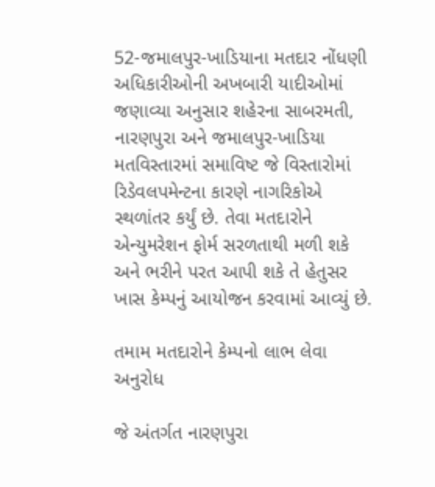52-જમાલપુર-ખાડિયાના મતદાર નોંધણી અધિકારીઓની અખબારી યાદીઓમાં જણાવ્યા અનુસાર શહેરના સાબરમતી, નારણપુરા અને જમાલપુર-ખાડિયા મતવિસ્તારમાં સમાવિષ્ટ જે વિસ્તારોમાં રિડેવલપમેન્ટના કારણે નાગરિકોએ સ્થળાંતર કર્યું છે. તેવા મતદારોને એન્યુમરેશન ફોર્મ સરળતાથી મળી શકે અને ભરીને પરત આપી શકે તે હેતુસર ખાસ કેમ્પનું આયોજન કરવામાં આવ્યું છે.

તમામ મતદારોને કેમ્પનો લાભ લેવા અનુરોધ

જે અંતર્ગત નારણપુરા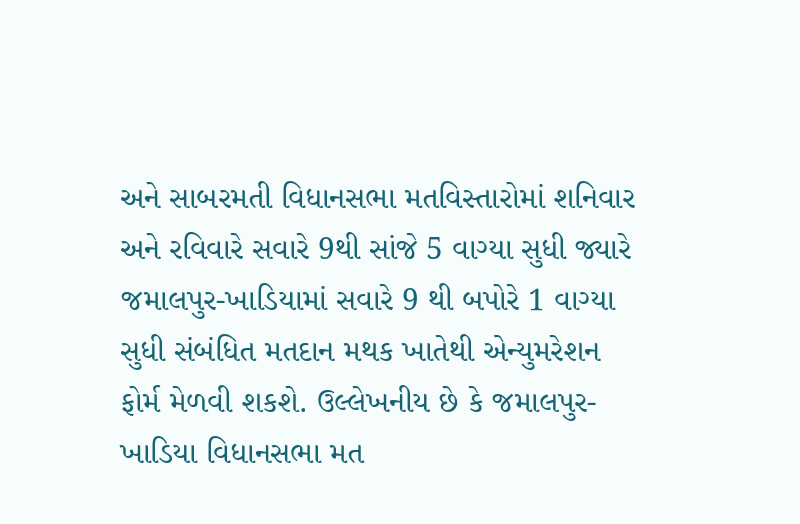અને સાબરમતી વિધાનસભા મતવિસ્તારોમાં શનિવાર અને રવિવારે સવારે 9થી સાંજે 5 વાગ્યા સુધી જ્યારે જમાલપુર-ખાડિયામાં સવારે 9 થી બપોરે 1 વાગ્યા સુધી સંબંધિત મતદાન મથક ખાતેથી એન્યુમરેશન ફોર્મ મેળવી શકશે. ઉલ્લેખનીય છે કે જમાલપુર-ખાડિયા વિધાનસભા મત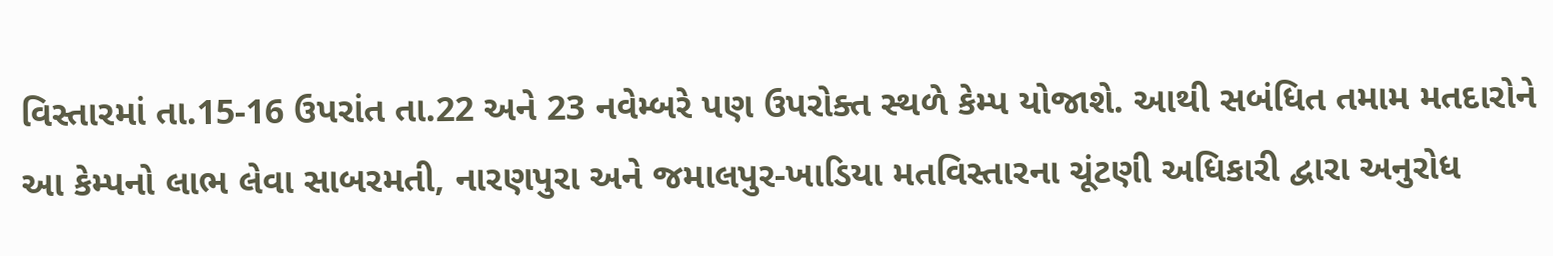વિસ્તારમાં તા.15-16 ઉપરાંત તા.22 અને 23 નવેમ્બરે પણ ઉપરોક્ત સ્થળે કેમ્પ યોજાશે. આથી સબંધિત તમામ મતદારોને આ કેમ્પનો લાભ લેવા સાબરમતી, નારણપુરા અને જમાલપુર-ખાડિયા મતવિસ્તારના ચૂંટણી અધિકારી દ્વારા અનુરોધ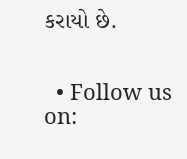કરાયો છે.


  • Follow us on: